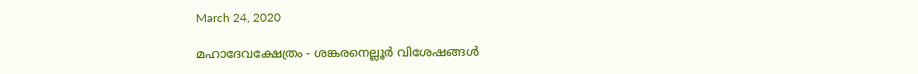March 24, 2020

മഹാദേവക്ഷേത്രം - ശങ്കരനെല്ലൂർ വിശേഷങ്ങൾ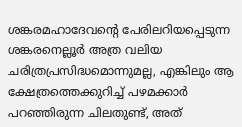ശങ്കരമഹാദേവന്റെ പേരിലറിയപ്പെടുന്ന ശങ്കരനെല്ലൂർ അത്ര വലിയ ചരിത്രപ്രസിദ്ധമൊന്നുമല്ല, എങ്കിലും ആ ക്ഷേത്രത്തെക്കുറിച്ച് പഴമക്കാർ പറഞ്ഞിരുന്ന ചിലതുണ്ട്, അത്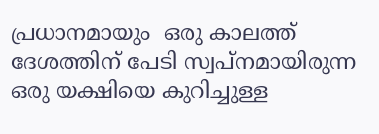പ്രധാനമായും  ഒരു കാലത്ത് ദേശത്തിന് പേടി സ്വപ്നമായിരുന്ന ഒരു യക്ഷിയെ കുറിച്ചുള്ള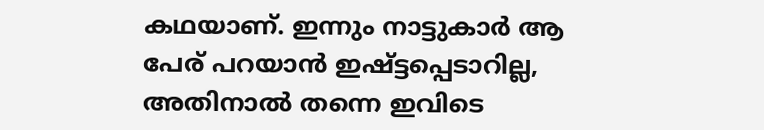കഥയാണ്. ഇന്നും നാട്ടുകാർ ആ പേര് പറയാൻ ഇഷ്ട്ടപ്പെടാറില്ല, അതിനാൽ തന്നെ ഇവിടെ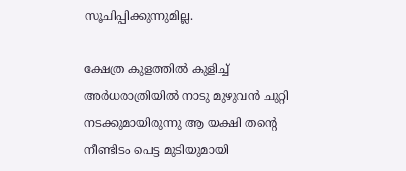സൂചിപ്പിക്കുന്നുമില്ല.

ക്ഷേത്ര കുളത്തിൽ കുളിച്ച് അർധരാത്രിയിൽ നാടു മുഴുവൻ ചുറ്റി നടക്കുമായിരുന്നു ആ യക്ഷി തന്റെ നീണ്ടിടം പെട്ട മുടിയുമായി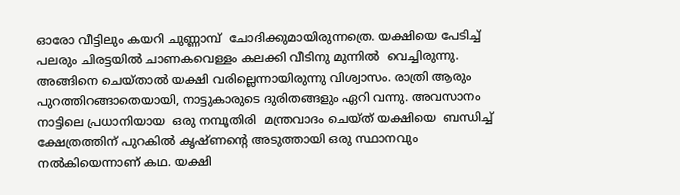ഓരോ വീട്ടിലും കയറി ചുണ്ണാമ്പ്  ചോദിക്കുമായിരുന്നത്രെ. യക്ഷിയെ പേടിച്ച് പലരും ചിരട്ടയിൽ ചാണകവെള്ളം കലക്കി വീടിനു മുന്നിൽ  വെച്ചിരുന്നു. അങ്ങിനെ ചെയ്താൽ യക്ഷി വരില്ലെന്നായിരുന്നു വിശ്വാസം. രാത്രി ആരും പുറത്തിറങ്ങാതെയായി, നാട്ടുകാരുടെ ദുരിതങ്ങളും ഏറി വന്നു. അവസാനം നാട്ടിലെ പ്രധാനിയായ  ഒരു നമ്പൂതിരി  മന്ത്രവാദം ചെയ്ത് യക്ഷിയെ  ബന്ധിച്ച് ക്ഷേത്രത്തിന് പുറകിൽ കൃഷ്ണന്റെ അടുത്തായി ഒരു സ്ഥാനവും നൽകിയെന്നാണ് കഥ. യക്ഷി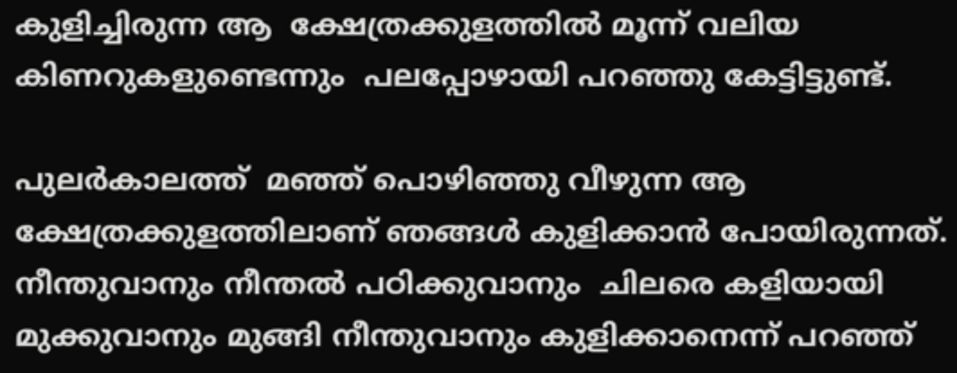കുളിച്ചിരുന്ന ആ  ക്ഷേത്രക്കുളത്തിൽ മൂന്ന് വലിയ കിണറുകളുണ്ടെന്നും  പലപ്പോഴായി പറഞ്ഞു കേട്ടിട്ടുണ്ട്.

പുലർകാലത്ത്  മഞ്ഞ് പൊഴിഞ്ഞു വീഴുന്ന ആ ക്ഷേത്രക്കുളത്തിലാണ് ഞങ്ങൾ കുളിക്കാൻ പോയിരുന്നത്. നീന്തുവാനും നീന്തൽ പഠിക്കുവാനും  ചിലരെ കളിയായി മുക്കുവാനും മുങ്ങി നീന്തുവാനും കുളിക്കാനെന്ന് പറഞ്ഞ്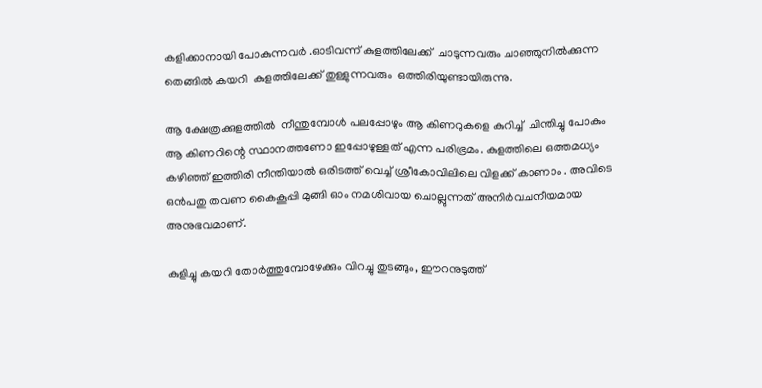കളിക്കാനായി പോകുന്നവർ .ഓടിവന്ന് കുളത്തിലേക്ക്  ചാടുന്നവരും ചാഞ്ഞുനിൽക്കുന്ന  തെങ്ങിൽ കയറി  കുളത്തിലേക്ക് തുള്ളുന്നവരും  ഒത്തിരിയുണ്ടായിരുന്നു.

ആ ക്ഷേത്രക്കുളത്തിൽ  നീന്തുമ്പോൾ പലപ്പോഴും ആ കിണറുകളെ കുറിച്ച്  ചിന്തിച്ചു പോകും ആ കിണറിന്റെ സ്ഥാനത്തണോ ഇപ്പോഴുള്ളത് എന്ന പരിഭ്രമം. കുളത്തിലെ ഒത്തമധ്യം  കഴിഞ്ഞ് ഇത്തിരി നീന്തിയാൽ ഒരിടത്ത് വെച്ച് ശ്രീകോവിലിലെ വിളക്ക് കാണാം . അവിടെ ഒൻപതു തവണ കൈകൂപ്പി മുങ്ങി ഓം നമശിവായ ചൊല്ലുന്നത് അനിർവചനീയമായ അനുഭവമാണ്.

കുളിച്ചു കയറി തോർത്തുമ്പോഴേക്കും വിറച്ചു തുടങ്ങും, ഈറനുടുത്ത്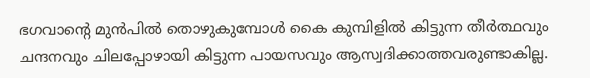ഭഗവാന്റെ മുൻപിൽ തൊഴുകുമ്പോൾ കൈ കുമ്പിളിൽ കിട്ടുന്ന തീർത്ഥവും ചന്ദനവും ചിലപ്പോഴായി കിട്ടുന്ന പായസവും ആസ്വദിക്കാത്തവരുണ്ടാകില്ല.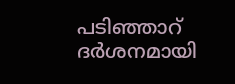പടിഞ്ഞാറ് ദർശനമായി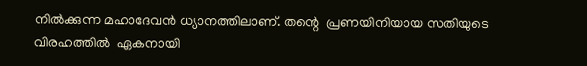നിൽക്കുന്ന മഹാദേവൻ ധ്യാനത്തിലാണ്. തന്റെ  പ്രണയിനിയായ സതിയുടെ വിരഹത്തിൽ  ഏകനായി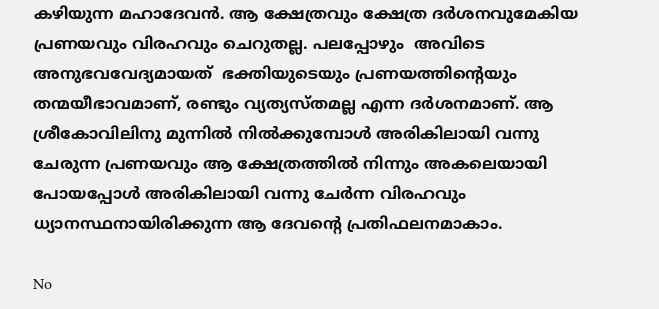കഴിയുന്ന മഹാദേവൻ. ആ ക്ഷേത്രവും ക്ഷേത്ര ദർശനവുമേകിയ  പ്രണയവും വിരഹവും ചെറുതല്ല. പലപ്പോഴും  അവിടെ അനുഭവവേദ്യമായത്  ഭക്തിയുടെയും പ്രണയത്തിന്റെയും തന്മയീഭാവമാണ്, രണ്ടും വ്യത്യസ്തമല്ല എന്ന ദർശനമാണ്. ആ ശ്രീകോവിലിനു മുന്നിൽ നിൽക്കുമ്പോൾ അരികിലായി വന്നു ചേരുന്ന പ്രണയവും ആ ക്ഷേത്രത്തിൽ നിന്നും അകലെയായി പോയപ്പോൾ അരികിലായി വന്നു ചേർന്ന വിരഹവും ധ്യാനസ്ഥനായിരിക്കുന്ന ആ ദേവന്റെ പ്രതിഫലനമാകാം.

No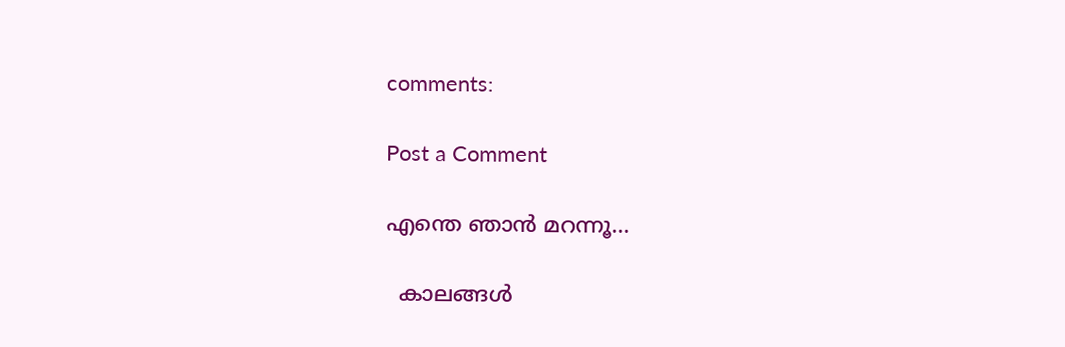comments:

Post a Comment

എന്തെ ഞാൻ മറന്നൂ...

  കാലങ്ങൾ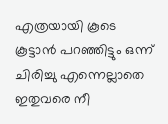എത്രയായി കൂടെ കൂട്ടാൻ പറഞ്ഞിട്ടും ഒന്ന് ചിരിച്ചു എന്നെല്ലാതെ ഇതുവരെ നീ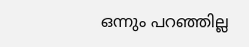ഒന്നും പറഞ്ഞില്ല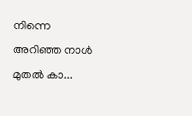നിന്നെ അറിഞ്ഞ നാൾ മുതൽ കാ...